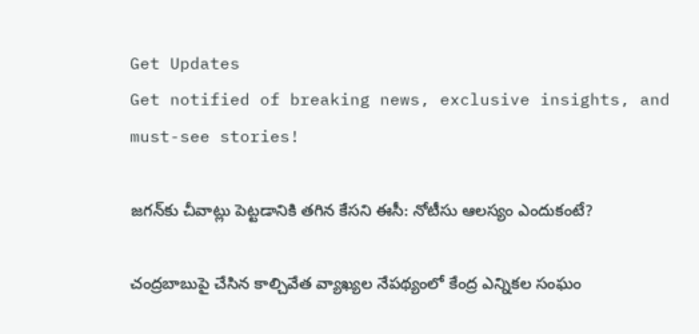Get Updates
Get notified of breaking news, exclusive insights, and must-see stories!

జగన్‌కు చీవాట్లు పెట్టడానికి తగిన కేసని ఈసీ: నోటీసు ఆలస్యం ఎందుకంటే?

చంద్రబాబుపై చేసిన కాల్చివేత వ్యాఖ్యల నేపథ్యంలో కేంద్ర ఎన్నికల సంఘం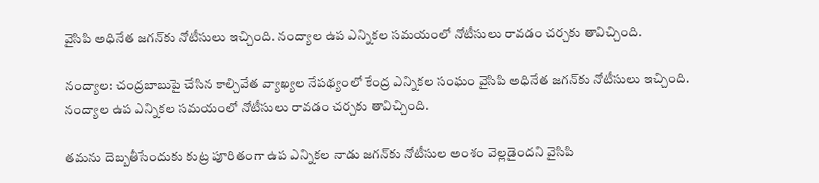వైసిపి అధినేత జగన్‌కు నోటీసులు ఇచ్చింది. నంద్యాల ఉప ఎన్నికల సమయంలో నోటీసులు రావడం చర్చకు తావిచ్చింది.

నంద్యాల: చంద్రబాబుపై చేసిన కాల్చివేత వ్యాఖ్యల నేపథ్యంలో కేంద్ర ఎన్నికల సంఘం వైసిపి అధినేత జగన్‌కు నోటీసులు ఇచ్చింది. నంద్యాల ఉప ఎన్నికల సమయంలో నోటీసులు రావడం చర్చకు తావిచ్చింది.

తమను దెబ్బతీసేందుకు కుట్ర పూరితంగా ఉప ఎన్నికల నాడు జగన్‌కు నోటీసుల అంశం వెల్లడైందని వైసిపి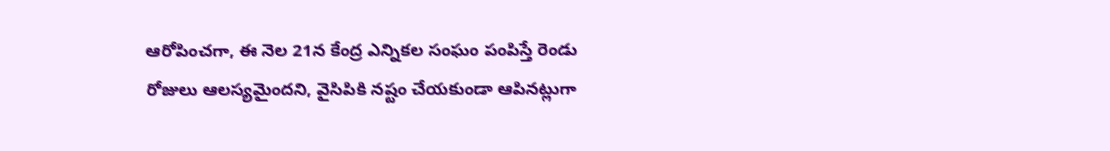ఆరోపించగా, ఈ నెల 21న కేంద్ర ఎన్నికల సంఘం పంపిస్తే రెండు రోజులు ఆలస్యమైందని, వైసిపికి నష్టం చేయకుండా ఆపినట్లుగా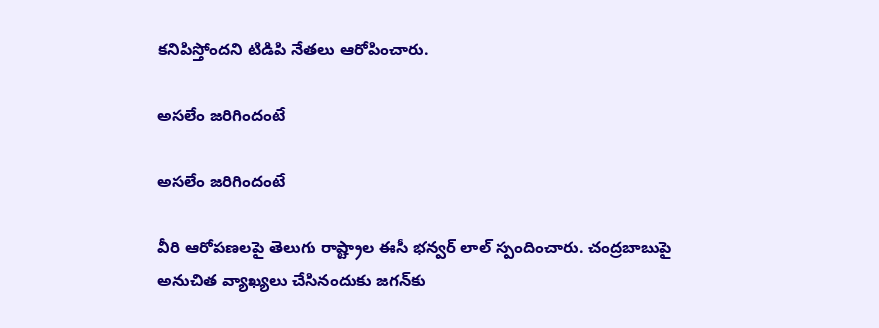కనిపిస్తోందని టిడిపి నేతలు ఆరోపించారు.

అసలేం జరిగిందంటే

అసలేం జరిగిందంటే

వీరి ఆరోపణలపై తెలుగు రాష్ట్రాల ఈసీ భన్వర్ లాల్ స్పందించారు. చంద్రబాబుపై అనుచిత వ్యాఖ్యలు చేసినందుకు జగన్‌కు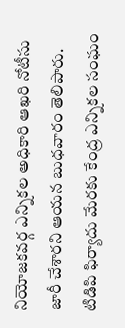నియోజకవర్గ ఎన్నికల అధికారి ఆఖరి నోటీసు జారీ చేశారని ఆయన బుధవారం తెలిపారు. టిడిపి ఫిర్యాదు మేరకు కేంద్ర ఎన్నికల సంఘం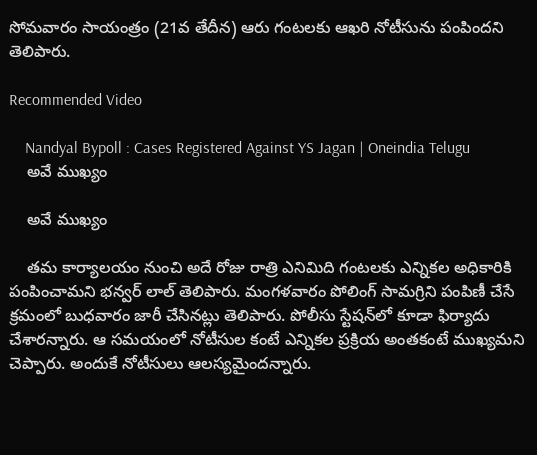సోమవారం సాయంత్రం (21వ తేదీన) ఆరు గంటలకు ఆఖరి నోటీసును పంపిందని తెలిపారు.

Recommended Video

    Nandyal Bypoll : Cases Registered Against YS Jagan | Oneindia Telugu
    అవే ముఖ్యం

    అవే ముఖ్యం

    తమ కార్యాలయం నుంచి అదే రోజు రాత్రి ఎనిమిది గంటలకు ఎన్నికల అధికారికి పంపించామని భన్వర్ లాల్ తెలిపారు. మంగళవారం పోలింగ్ సామగ్రిని పంపిణీ చేసే క్రమంలో బుధవారం జారీ చేసినట్లు తెలిపారు. పోలీసు స్టేషన్‌లో కూడా ఫిర్యాదు చేశారన్నారు. ఆ సమయంలో నోటీసుల కంటే ఎన్నికల ప్రక్రియ అంతకంటే ముఖ్యమని చెప్పారు. అందుకే నోటీసులు ఆలస్యమైందన్నారు.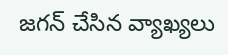జగన్ చేసిన వ్యాఖ్యలు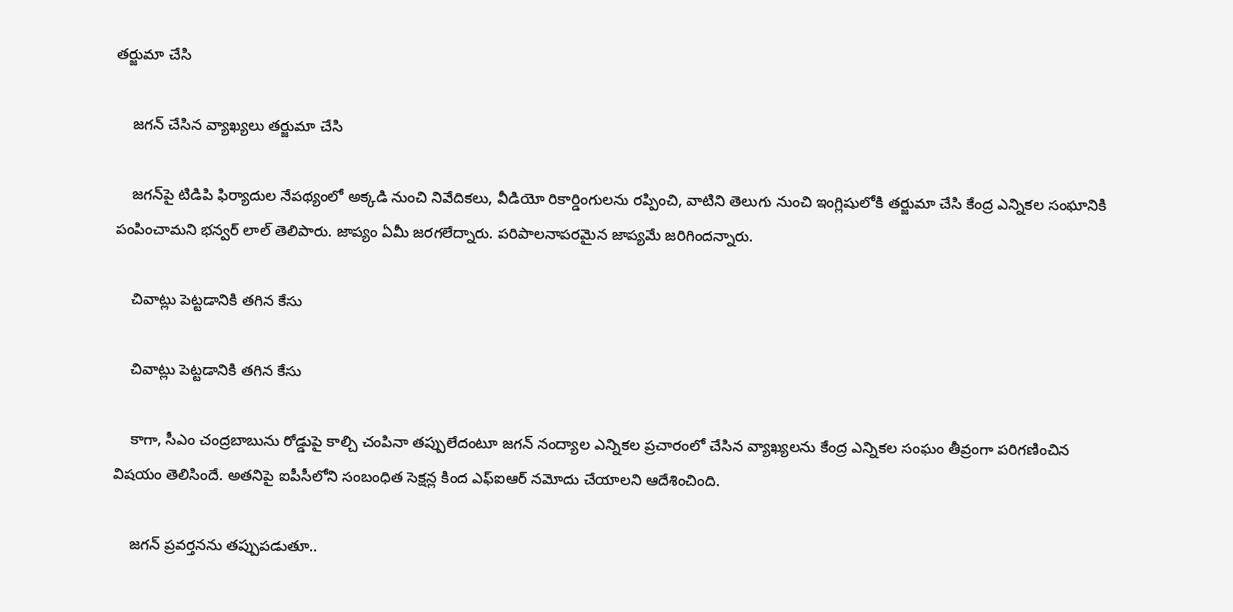తర్జుమా చేసి

    జగన్ చేసిన వ్యాఖ్యలు తర్జుమా చేసి

    జగన్‌పై టిడిపి ఫిర్యాదుల నేపథ్యంలో అక్కడి నుంచి నివేదికలు, వీడియో రికార్డింగులను రప్పించి, వాటిని తెలుగు నుంచి ఇంగ్లిషులోకి తర్జుమా చేసి కేంద్ర ఎన్నికల సంఘానికి పంపించామని భన్వర్ లాల్ తెలిపారు. జాప్యం ఏమీ జరగలేద్నారు. పరిపాలనాపరమైన జాప్యమే జరిగిందన్నారు.

    చివాట్లు పెట్టడానికి తగిన కేసు

    చివాట్లు పెట్టడానికి తగిన కేసు

    కాగా, సీఎం చంద్రబాబును రోడ్డుపై కాల్చి చంపినా తప్పులేదంటూ జగన్ నంద్యాల ఎన్నికల ప్రచారంలో చేసిన వ్యాఖ్యలను కేంద్ర ఎన్నికల సంఘం తీవ్రంగా పరిగణించిన విషయం తెలిసిందే. అతనిపై ఐపీసీలోని సంబంధిత సెక్షన్ల కింద ఎఫ్‌ఐఆర్‌ నమోదు చేయాలని ఆదేశించింది.

    జగన్ ప్రవర్తనను తప్పుపడుతూ..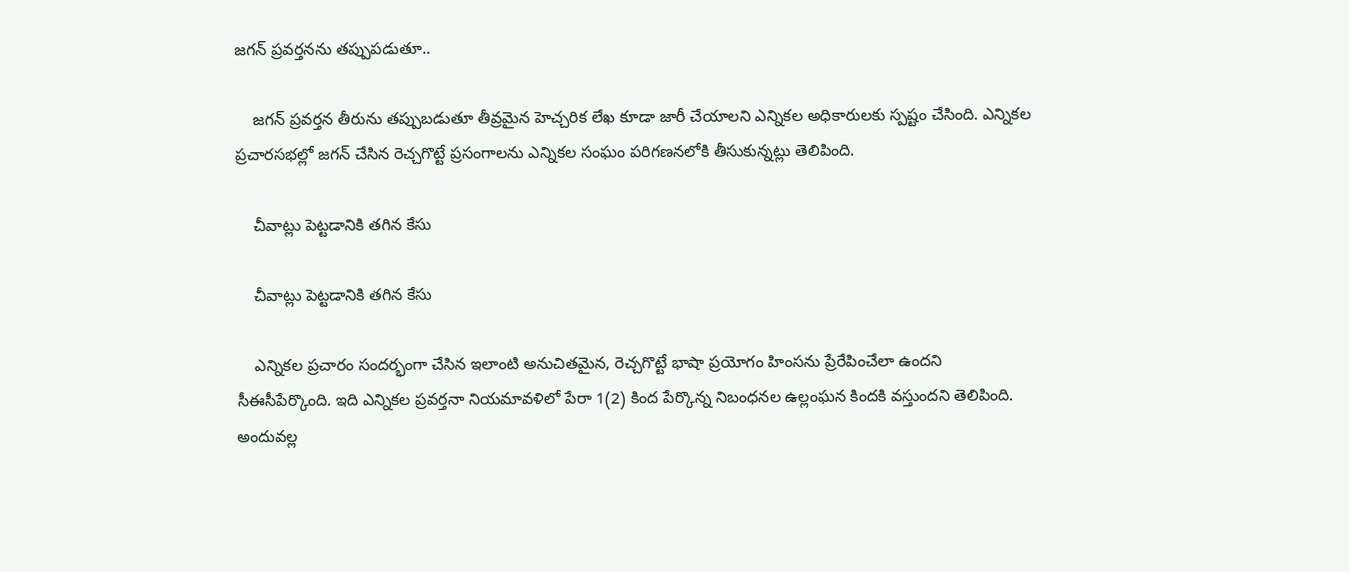జగన్ ప్రవర్తనను తప్పుపడుతూ..

    జగన్ ప్రవర్తన తీరును తప్పుబడుతూ తీవ్రమైన హెచ్చరిక లేఖ కూడా జారీ చేయాలని ఎన్నికల అధికారులకు స్పష్టం చేసింది. ఎన్నికల ప్రచారసభల్లో జగన్ చేసిన రెచ్చగొట్టే ప్రసంగాలను ఎన్నికల సంఘం పరిగణనలోకి తీసుకున్నట్లు తెలిపింది.

    చీవాట్లు పెట్టడానికి తగిన కేసు

    చీవాట్లు పెట్టడానికి తగిన కేసు

    ఎన్నికల ప్రచారం సందర్భంగా చేసిన ఇలాంటి అనుచితమైన, రెచ్చగొట్టే భాషా ప్రయోగం హింసను ప్రేరేపించేలా ఉందని సీఈసీపేర్కొంది. ఇది ఎన్నికల ప్రవర్తనా నియమావళిలో పేరా 1(2) కింద పేర్కొన్న నిబంధనల ఉల్లంఘన కిందకి వస్తుందని తెలిపింది. అందువల్ల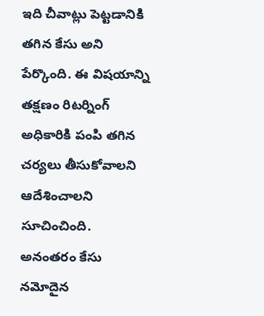ఇది చీవాట్లు పెట్టడానికి తగిన కేసు అని పేర్కొంది. ఈ విషయాన్ని తక్షణం రిటర్నింగ్‌ అధికారికి పంపి తగిన చర్యలు తీసుకోవాలని ఆదేశించాలని సూచించింది. అనంతరం కేసు నమోదైన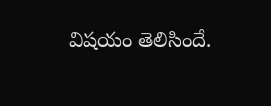విషయం తెలిసిందే.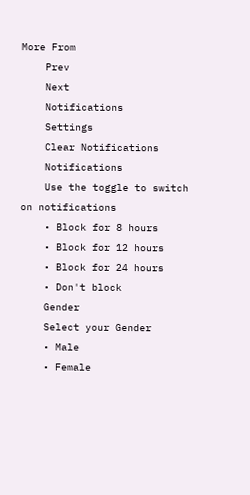More From
    Prev
    Next
    Notifications
    Settings
    Clear Notifications
    Notifications
    Use the toggle to switch on notifications
    • Block for 8 hours
    • Block for 12 hours
    • Block for 24 hours
    • Don't block
    Gender
    Select your Gender
    • Male
    • Female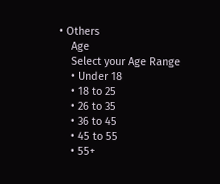• Others
    Age
    Select your Age Range
    • Under 18
    • 18 to 25
    • 26 to 35
    • 36 to 45
    • 45 to 55
    • 55+